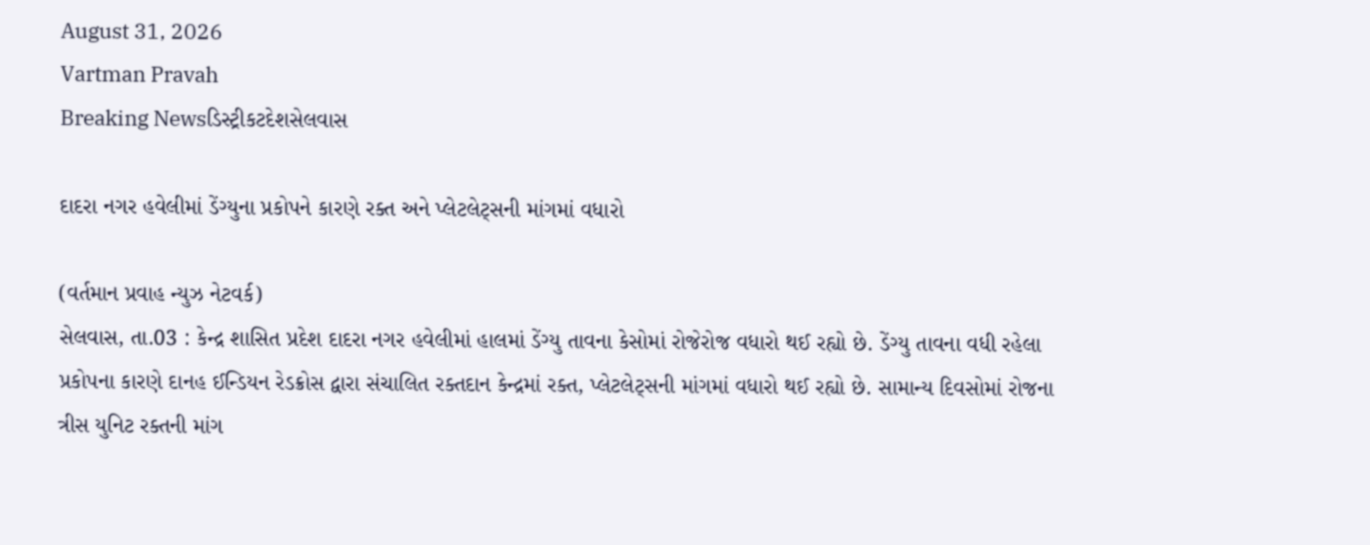August 31, 2026
Vartman Pravah
Breaking Newsડિસ્ટ્રીકટદેશસેલવાસ

દાદરા નગર હવેલીમાં ડેંગ્‍યુના પ્રકોપને કારણે રક્‍ત અને પ્‍લેટલેટ્‍સની માંગમાં વધારો

(વર્તમાન પ્રવાહ ન્‍યુઝ નેટવર્ક)
સેલવાસ, તા.03 : કેન્‍દ્ર શાસિત પ્રદેશ દાદરા નગર હવેલીમાં હાલમાં ડેંગ્‍યુ તાવના કેસોમાં રોજેરોજ વધારો થઈ રહ્યો છે. ડેંગ્‍યુ તાવના વધી રહેલા પ્રકોપના કારણે દાનહ ઈન્‍ડિયન રેડક્રોસ દ્વારા સંચાલિત રક્‍તદાન કેન્‍દ્રમાં રક્‍ત, પ્‍લેટલેટ્‍સની માંગમાં વધારો થઈ રહ્યો છે. સામાન્‍ય દિવસોમાં રોજના ત્રીસ યુનિટ રક્‍તની માંગ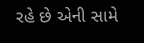રહે છે એની સામે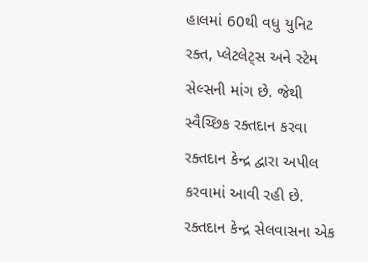હાલમાં 60થી વધુ યુનિટ રક્‍ત, પ્‍લેટલેટ્‍સ અને સ્‍ટેમ સેલ્‍સની માંગ છે. જેથી સ્‍વૈચ્‍છિક રક્‍તદાન કરવા રક્‍તદાન કેન્‍દ્ર દ્વારા અપીલ કરવામાં આવી રહી છે.
રક્‍તદાન કેન્‍દ્ર સેલવાસના એક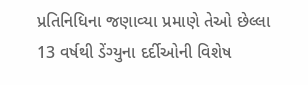પ્રતિનિધિના જણાવ્‍યા પ્રમાણે તેઓ છેલ્લા 13 વર્ષથી ડેંગ્‍યુના દર્દીઓની વિશેષ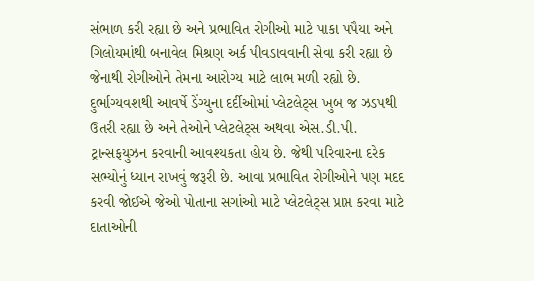સંભાળ કરી રહ્યા છે અને પ્રભાવિત રોગીઓ માટે પાકા પપૈયા અને ગિલોયમાંથી બનાવેલ મિશ્રણ અર્ક પીવડાવવાની સેવા કરી રહ્યા છે જેનાથી રોગીઓને તેમના આરોગ્‍ય માટે લાભ મળી રહ્યો છે. દુર્ભાગ્‍યવશથી આવર્ષે ડેંગ્‍યુના દર્દીઓમાં પ્‍લેટલેટ્‍સ ખુબ જ ઝડપથી ઉતરી રહ્યા છે અને તેઓને પ્‍લેટલેટ્‍સ અથવા એસ.ડી.પી. ટ્રાન્‍સફયુઝન કરવાની આવશ્‍યકતા હોય છે. જેથી પરિવારના દરેક સભ્‍યોનું ધ્‍યાન રાખવું જરૂરી છે. આવા પ્રભાવિત રોગીઓને પણ મદદ કરવી જોઈએ જેઓ પોતાના સગાંઓ માટે પ્‍લેટલેટ્‍સ પ્રાપ્ત કરવા માટે દાતાઓની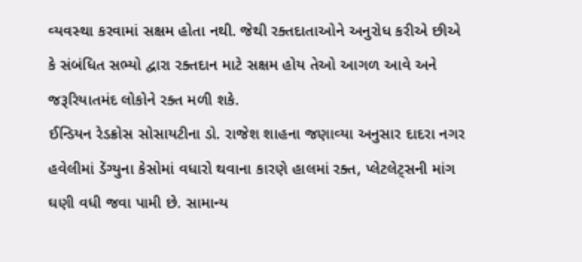વ્‍યવસ્‍થા કરવામાં સક્ષમ હોતા નથી. જેથી રક્‍તદાતાઓને અનુરોધ કરીએ છીએ કે સંબંધિત સભ્‍યો દ્વારા રક્‍તદાન માટે સક્ષમ હોય તેઓ આગળ આવે અને જરૂરિયાતમંદ લોકોને રક્‍ત મળી શકે.
ઈન્‍ડિયન રેડક્રોસ સોસાયટીના ડો. રાજેશ શાહના જણાવ્‍યા અનુસાર દાદરા નગર હવેલીમાં ડેંગ્‍યુના કેસોમાં વધારો થવાના કારણે હાલમાં રક્‍ત, પ્‍લેટલેટ્‍સની માંગ ઘણી વધી જવા પામી છે. સામાન્‍ય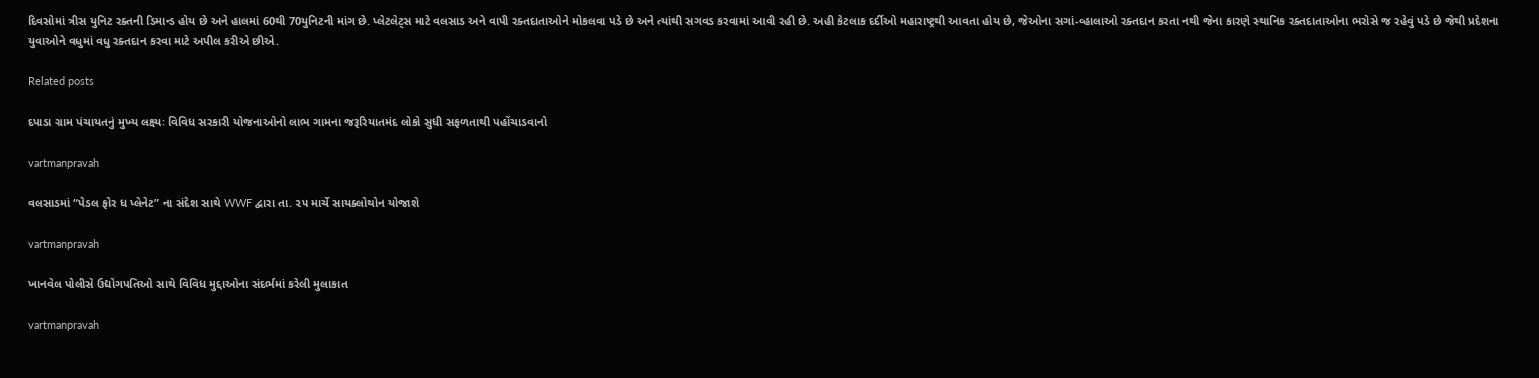દિવસોમાં ત્રીસ યુનિટ રક્‍તની ડિમાન્‍ડ હોય છે અને હાલમાં 60થી 70યુનિટની માંગ છે. પ્‍લેટલેટ્‍સ માટે વલસાડ અને વાપી રક્‍તદાતાઓને મોકલવા પડે છે અને ત્‍યાંથી સગવડ કરવામાં આવી રહી છે. અહી કેટલાક દર્દીઓ મહારાષ્ટ્રથી આવતા હોય છે, જેઓના સગાં-વ્‍હાલાઓ રક્‍તદાન કરતા નથી જેના કારણે સ્‍થાનિક રક્‍તદાતાઓના ભરોસે જ રહેવું પડે છે જેથી પ્રદેશના યુવાઓને વધુમાં વધુ રક્‍તદાન કરવા માટે અપીલ કરીએ છીએ.

Related posts

દપાડા ગ્રામ પંચાયતનું મુખ્‍ય લક્ષ્યઃ વિવિધ સરકારી યોજનાઓનો લાભ ગામના જરૂરિયાતમંદ લોકો સુધી સફળતાથી પહોંચાડવાનો

vartmanpravah

વલસાડમાં “પેડલ ફોર ધ પ્લેનેટ” ના સંદેશ સાથે WWF દ્વારા તા. ૨૫ માર્ચે સાયક્લોથોન યોજાશે

vartmanpravah

ખાનવેલ પોલીસે ઉદ્યોગપતિઓ સાથે વિવિધ મુદ્દાઓના સંદર્ભમાં કરેલી મુલાકાત

vartmanpravah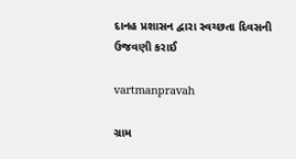દાનહ પ્રશાસન દ્વારા સ્‍વચ્‍છતા દિવસની ઉજવણી કરાઈ

vartmanpravah

ગ્રામ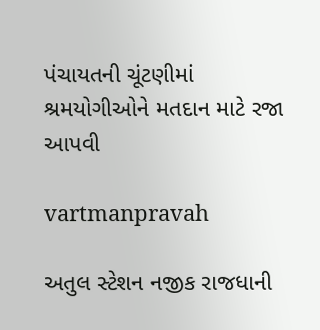પંચાયતની ચૂંટણીમાં શ્રમયોગીઓને મતદાન માટે રજા આપવી

vartmanpravah

અતુલ સ્‍ટેશન નજીક રાજધાની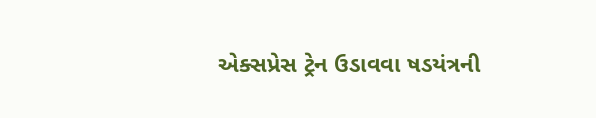એક્‍સપ્રેસ ટ્રેન ઉડાવવા ષડયંત્રની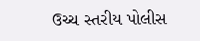ઉચ્‍ચ સ્‍તરીય પોલીસ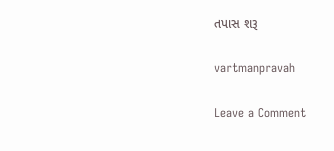તપાસ શરૂ

vartmanpravah

Leave a Comment